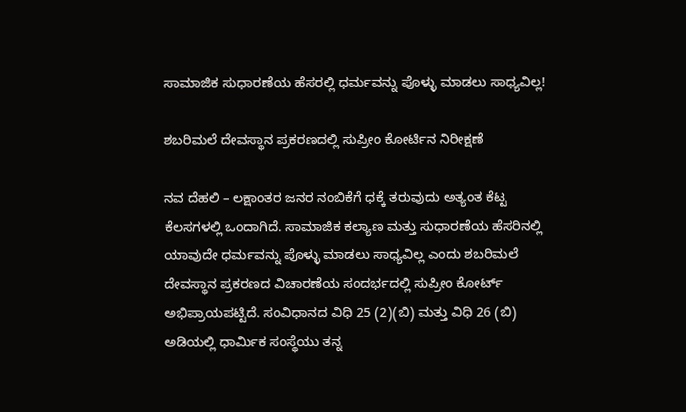ಸಾಮಾಜಿಕ ಸುಧಾರಣೆಯ ಹೆಸರಲ್ಲಿ ಧರ್ಮವನ್ನು ಪೊಳ್ಳು ಮಾಡಲು ಸಾಧ್ಯವಿಲ್ಲ!

ಶಬರಿಮಲೆ ದೇವಸ್ಥಾನ ಪ್ರಕರಣದಲ್ಲಿ ಸುಪ್ರೀಂ ಕೋರ್ಟಿನ ನಿರೀಕ್ಷಣೆ

ನವ ದೆಹಲಿ – ಲಕ್ಷಾಂತರ ಜನರ ನಂಬಿಕೆಗೆ ಧಕ್ಕೆ ತರುವುದು ಅತ್ಯಂತ ಕೆಟ್ಟ ಕೆಲಸಗಳಲ್ಲಿ ಒಂದಾಗಿದೆ. ಸಾಮಾಜಿಕ ಕಲ್ಯಾಣ ಮತ್ತು ಸುಧಾರಣೆಯ ಹೆಸರಿನಲ್ಲಿ ಯಾವುದೇ ಧರ್ಮವನ್ನು ಪೊಳ್ಳು ಮಾಡಲು ಸಾಧ್ಯವಿಲ್ಲ ಎಂದು ಶಬರಿಮಲೆ ದೇವಸ್ಥಾನ ಪ್ರಕರಣದ ವಿಚಾರಣೆಯ ಸಂದರ್ಭದಲ್ಲಿ ಸುಪ್ರೀಂ ಕೋರ್ಟ್ ಅಭಿಪ್ರಾಯಪಟ್ಟಿದೆ. ಸಂವಿಧಾನದ ವಿಧಿ 25 (2)(ಬಿ) ಮತ್ತು ವಿಧಿ 26 (ಬಿ) ಅಡಿಯಲ್ಲಿ ಧಾರ್ಮಿಕ ಸಂಸ್ಥೆಯು ತನ್ನ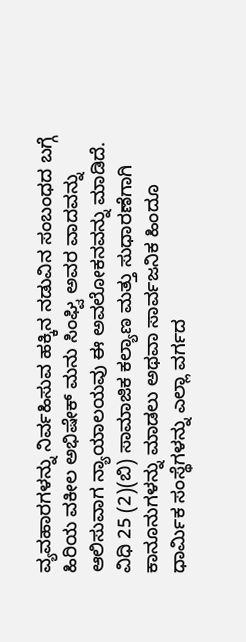ವ್ಯವಹಾರಗಳನ್ನು ನಿರ್ವಹಿಸುವ ಹಕ್ಕಿನ ನಡುವಿನ ಸಂಬಂಧದ ಬಗ್ಗೆ ಹಿರಿಯ ವಕೀಲ ಅಭಿಷೇಕ್ ಮನು ಸಿಂಘ್ವಿ ಅವರ ವಾದವನ್ನು ಆಲಿಸುವಾಗ ನ್ಯಾಯಾಲಯವು ಈ ಅವಲೋಕನವನ್ನು ಮಾಡಿದೆ. ವಿಧಿ 25 (2)(ಬಿ) ಸಾಮಾಜಿಕ ಕಲ್ಯಾಣ ಮತ್ತು ಸುಧಾರಣೆಗಾಗಿ ಕಾನೂನುಗಳನ್ನು ಮಾಡಲು ಅಥವಾ ಸಾರ್ವಜನಿಕ ಹಿಂದೂ ಧಾರ್ಮಿಕ ಸಂಸ್ಥೆಗಳನ್ನು ಎಲ್ಲಾ ವರ್ಗದ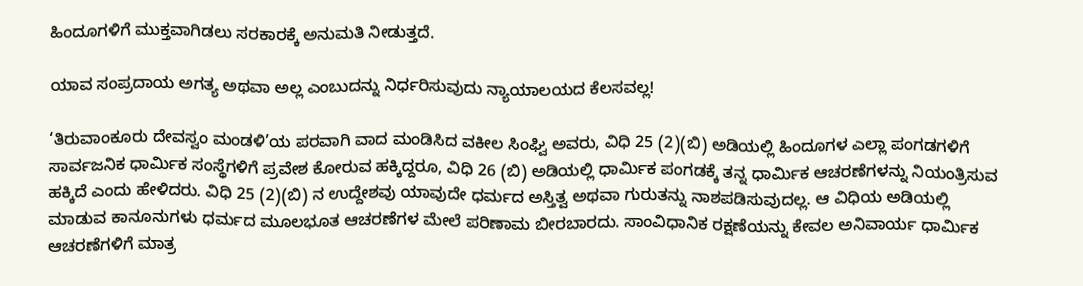ಹಿಂದೂಗಳಿಗೆ ಮುಕ್ತವಾಗಿಡಲು ಸರಕಾರಕ್ಕೆ ಅನುಮತಿ ನೀಡುತ್ತದೆ.

ಯಾವ ಸಂಪ್ರದಾಯ ಅಗತ್ಯ ಅಥವಾ ಅಲ್ಲ ಎಂಬುದನ್ನು ನಿರ್ಧರಿಸುವುದು ನ್ಯಾಯಾಲಯದ ಕೆಲಸವಲ್ಲ!

‘ತಿರುವಾಂಕೂರು ದೇವಸ್ವಂ ಮಂಡಳಿ’ಯ ಪರವಾಗಿ ವಾದ ಮಂಡಿಸಿದ ವಕೀಲ ಸಿಂಘ್ವಿ ಅವರು, ವಿಧಿ 25 (2)(ಬಿ) ಅಡಿಯಲ್ಲಿ ಹಿಂದೂಗಳ ಎಲ್ಲಾ ಪಂಗಡಗಳಿಗೆ ಸಾರ್ವಜನಿಕ ಧಾರ್ಮಿಕ ಸಂಸ್ಥೆಗಳಿಗೆ ಪ್ರವೇಶ ಕೋರುವ ಹಕ್ಕಿದ್ದರೂ, ವಿಧಿ 26 (ಬಿ) ಅಡಿಯಲ್ಲಿ ಧಾರ್ಮಿಕ ಪಂಗಡಕ್ಕೆ ತನ್ನ ಧಾರ್ಮಿಕ ಆಚರಣೆಗಳನ್ನು ನಿಯಂತ್ರಿಸುವ ಹಕ್ಕಿದೆ ಎಂದು ಹೇಳಿದರು. ವಿಧಿ 25 (2)(ಬಿ) ನ ಉದ್ದೇಶವು ಯಾವುದೇ ಧರ್ಮದ ಅಸ್ತಿತ್ವ ಅಥವಾ ಗುರುತನ್ನು ನಾಶಪಡಿಸುವುದಲ್ಲ. ಆ ವಿಧಿಯ ಅಡಿಯಲ್ಲಿ ಮಾಡುವ ಕಾನೂನುಗಳು ಧರ್ಮದ ಮೂಲಭೂತ ಆಚರಣೆಗಳ ಮೇಲೆ ಪರಿಣಾಮ ಬೀರಬಾರದು. ಸಾಂವಿಧಾನಿಕ ರಕ್ಷಣೆಯನ್ನು ಕೇವಲ ಅನಿವಾರ್ಯ ಧಾರ್ಮಿಕ ಆಚರಣೆಗಳಿಗೆ ಮಾತ್ರ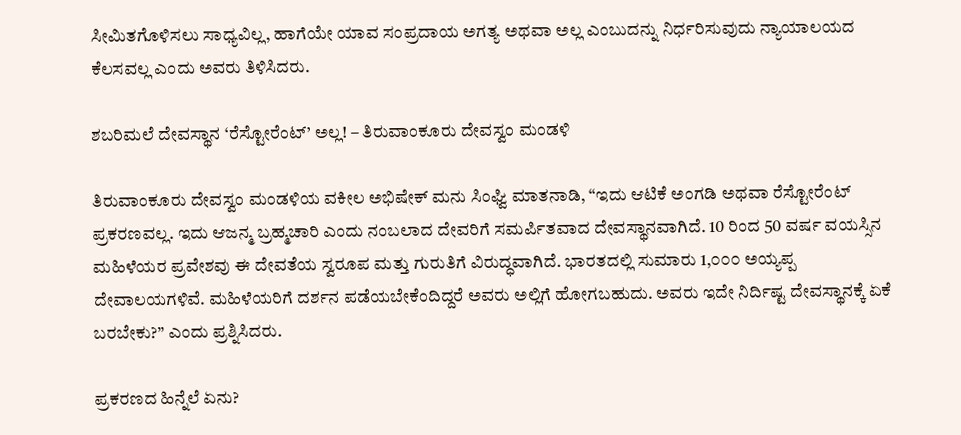ಸೀಮಿತಗೊಳಿಸಲು ಸಾಧ್ಯವಿಲ್ಲ, ಹಾಗೆಯೇ ಯಾವ ಸಂಪ್ರದಾಯ ಅಗತ್ಯ ಅಥವಾ ಅಲ್ಲ ಎಂಬುದನ್ನು ನಿರ್ಧರಿಸುವುದು ನ್ಯಾಯಾಲಯದ ಕೆಲಸವಲ್ಲ ಎಂದು ಅವರು ತಿಳಿಸಿದರು.

ಶಬರಿಮಲೆ ದೇವಸ್ಥಾನ ‘ರೆಸ್ಟೋರೆಂಟ್’ ಅಲ್ಲ! – ತಿರುವಾಂಕೂರು ದೇವಸ್ವಂ ಮಂಡಳಿ

ತಿರುವಾಂಕೂರು ದೇವಸ್ವಂ ಮಂಡಳಿಯ ವಕೀಲ ಅಭಿಷೇಕ್ ಮನು ಸಿಂಘ್ವಿ ಮಾತನಾಡಿ, “ಇದು ಆಟಿಕೆ ಅಂಗಡಿ ಅಥವಾ ರೆಸ್ಟೋರೆಂಟ್ ಪ್ರಕರಣವಲ್ಲ. ಇದು ಆಜನ್ಮ ಬ್ರಹ್ಮಚಾರಿ ಎಂದು ನಂಬಲಾದ ದೇವರಿಗೆ ಸಮರ್ಪಿತವಾದ ದೇವಸ್ಥಾನವಾಗಿದೆ. 10 ರಿಂದ 50 ವರ್ಷ ವಯಸ್ಸಿನ ಮಹಿಳೆಯರ ಪ್ರವೇಶವು ಈ ದೇವತೆಯ ಸ್ವರೂಪ ಮತ್ತು ಗುರುತಿಗೆ ವಿರುದ್ಧವಾಗಿದೆ. ಭಾರತದಲ್ಲಿ ಸುಮಾರು 1,೦೦೦ ಅಯ್ಯಪ್ಪ ದೇವಾಲಯಗಳಿವೆ. ಮಹಿಳೆಯರಿಗೆ ದರ್ಶನ ಪಡೆಯಬೇಕೆಂದಿದ್ದರೆ ಅವರು ಅಲ್ಲಿಗೆ ಹೋಗಬಹುದು. ಅವರು ಇದೇ ನಿರ್ದಿಷ್ಟ ದೇವಸ್ಥಾನಕ್ಕೆ ಏಕೆ ಬರಬೇಕು?” ಎಂದು ಪ್ರಶ್ನಿಸಿದರು.

ಪ್ರಕರಣದ ಹಿನ್ನೆಲೆ ಏನು?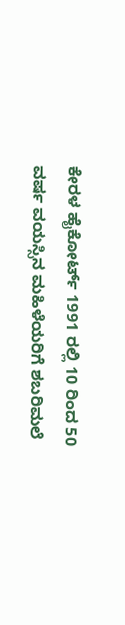ಕೇರಳ ಹೈಕೋರ್ಟ್ 1991 ರಲ್ಲಿ 10 ರಿಂದ 50 ವರ್ಷ ವಯಸ್ಸಿನ ಮಹಿಳೆಯರಿಗೆ ಶಬರಿಮಲೆ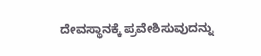ದೇವಸ್ಥಾನಕ್ಕೆ ಪ್ರವೇಶಿಸುವುದನ್ನು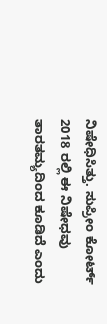ನಿಷೇಧಿಸಿತ್ತು. ಸುಪ್ರೀಂ ಕೋರ್ಟ್ 2018 ರಲ್ಲಿ ಈ ನಿಷೇಧವು ತಾರತಮ್ಯದಿಂದ ಕೂಡಿದೆ ಎಂದು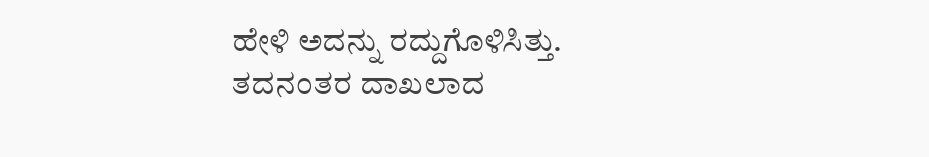ಹೇಳಿ ಅದನ್ನು ರದ್ದುಗೊಳಿಸಿತ್ತು. ತದನಂತರ ದಾಖಲಾದ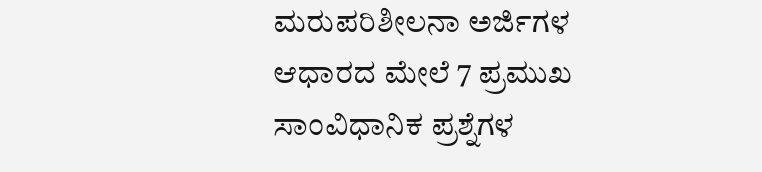ಮರುಪರಿಶೀಲನಾ ಅರ್ಜಿಗಳ ಆಧಾರದ ಮೇಲೆ 7 ಪ್ರಮುಖ ಸಾಂವಿಧಾನಿಕ ಪ್ರಶ್ನೆಗಳ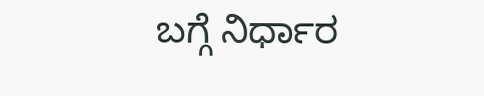ಬಗ್ಗೆ ನಿರ್ಧಾರ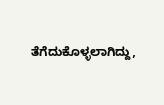ತೆಗೆದುಕೊಳ್ಳಲಾಗಿದ್ದು,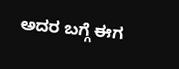ಅದರ ಬಗ್ಗೆ ಈಗ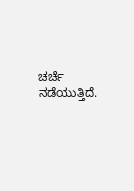ಚರ್ಚೆ ನಡೆಯುತ್ತಿದೆ.